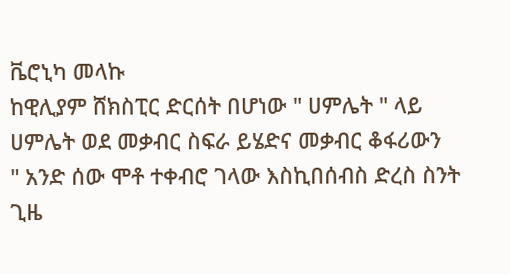ቬሮኒካ መላኩ
ከዊሊያም ሸክስፒር ድርሰት በሆነው " ሀምሌት " ላይ ሀምሌት ወደ መቃብር ስፍራ ይሄድና መቃብር ቆፋሪውን
" አንድ ሰው ሞቶ ተቀብሮ ገላው እስኪበሰብስ ድረስ ስንት ጊዜ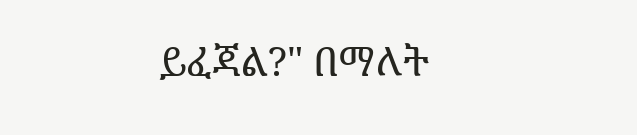ይፈጃል?" በማለት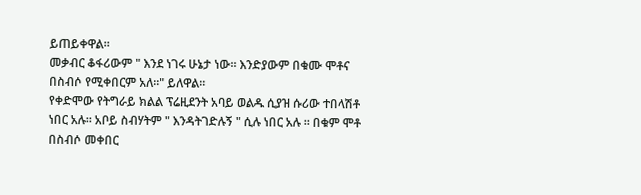ይጠይቀዋል።
መቃብር ቆፋሪውም " እንደ ነገሩ ሁኔታ ነው። እንድያውም በቁሙ ሞቶና በስብሶ የሚቀበርም አለ።" ይለዋል።
የቀድሞው የትግራይ ክልል ፕሬዚደንት አባይ ወልዱ ሲያዝ ሱሪው ተበላሽቶ ነበር አሉ። አቦይ ስብሃትም " እንዳትገድሉኝ " ሲሉ ነበር አሉ ። በቁም ሞቶ በስብሶ መቀበር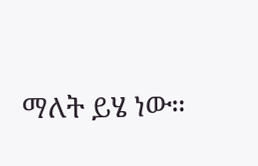ማለት ይሄ ነው።